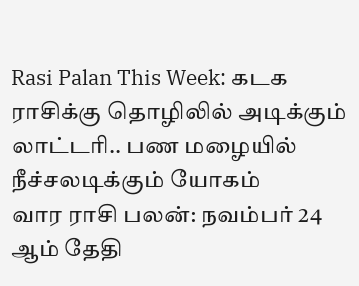Rasi Palan This Week: கடக ராசிக்கு தொழிலில் அடிக்கும் லாட்டரி.. பண மழையில் நீச்சலடிக்கும் யோகம்
வார ராசி பலன்: நவம்பர் 24 ஆம் தேதி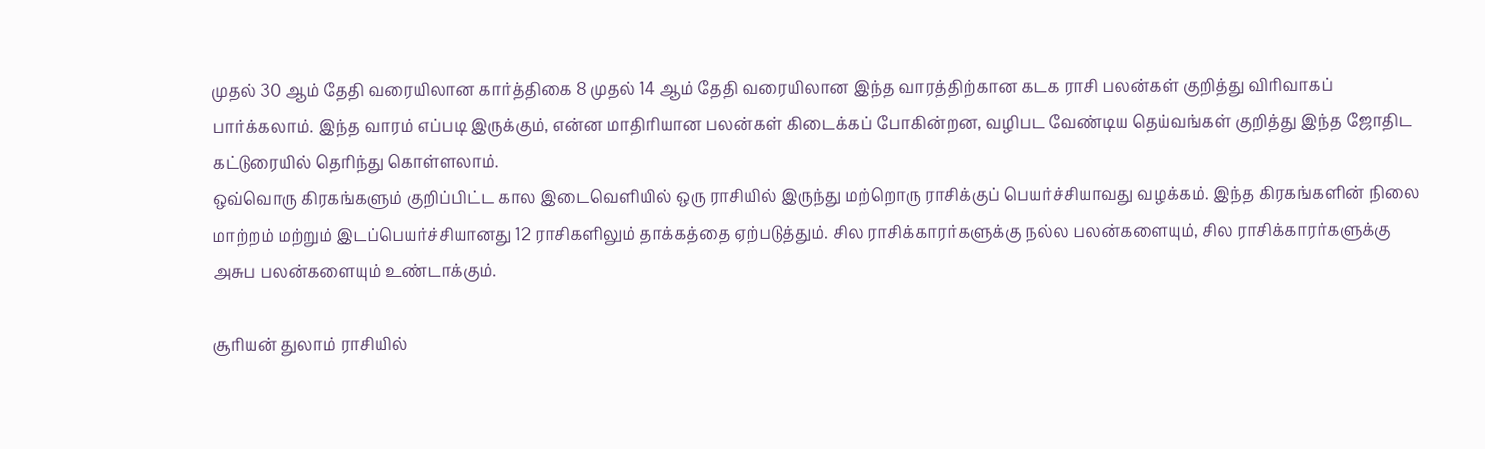முதல் 30 ஆம் தேதி வரையிலான கார்த்திகை 8 முதல் 14 ஆம் தேதி வரையிலான இந்த வாரத்திற்கான கடக ராசி பலன்கள் குறித்து விரிவாகப் பார்க்கலாம். இந்த வாரம் எப்படி இருக்கும், என்ன மாதிரியான பலன்கள் கிடைக்கப் போகின்றன, வழிபட வேண்டிய தெய்வங்கள் குறித்து இந்த ஜோதிட கட்டுரையில் தெரிந்து கொள்ளலாம்.
ஒவ்வொரு கிரகங்களும் குறிப்பிட்ட கால இடைவெளியில் ஒரு ராசியில் இருந்து மற்றொரு ராசிக்குப் பெயர்ச்சியாவது வழக்கம். இந்த கிரகங்களின் நிலை மாற்றம் மற்றும் இடப்பெயர்ச்சியானது 12 ராசிகளிலும் தாக்கத்தை ஏற்படுத்தும். சில ராசிக்காரர்களுக்கு நல்ல பலன்களையும், சில ராசிக்காரர்களுக்கு அசுப பலன்களையும் உண்டாக்கும்.

சூரியன் துலாம் ராசியில்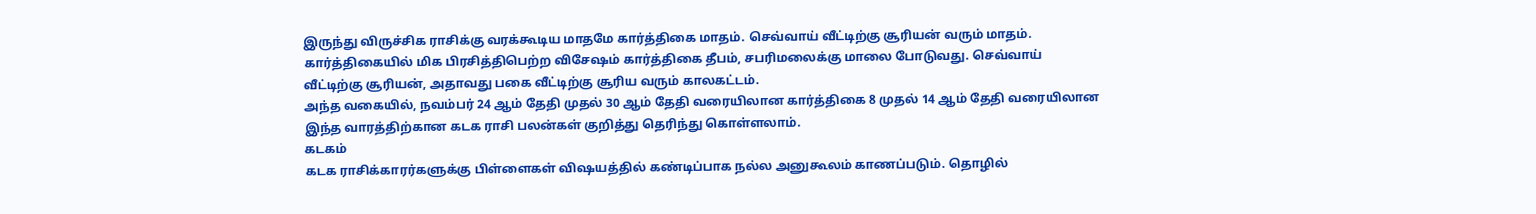இருந்து விருச்சிக ராசிக்கு வரக்கூடிய மாதமே கார்த்திகை மாதம். செவ்வாய் வீட்டிற்கு சூரியன் வரும் மாதம். கார்த்திகையில் மிக பிரசித்திபெற்ற விசேஷம் கார்த்திகை தீபம், சபரிமலைக்கு மாலை போடுவது. செவ்வாய் வீட்டிற்கு சூரியன், அதாவது பகை வீட்டிற்கு சூரிய வரும் காலகட்டம்.
அந்த வகையில், நவம்பர் 24 ஆம் தேதி முதல் 30 ஆம் தேதி வரையிலான கார்த்திகை 8 முதல் 14 ஆம் தேதி வரையிலான இந்த வாரத்திற்கான கடக ராசி பலன்கள் குறித்து தெரிந்து கொள்ளலாம்.
கடகம்
கடக ராசிக்காரர்களுக்கு பிள்ளைகள் விஷயத்தில் கண்டிப்பாக நல்ல அனுகூலம் காணப்படும். தொழில்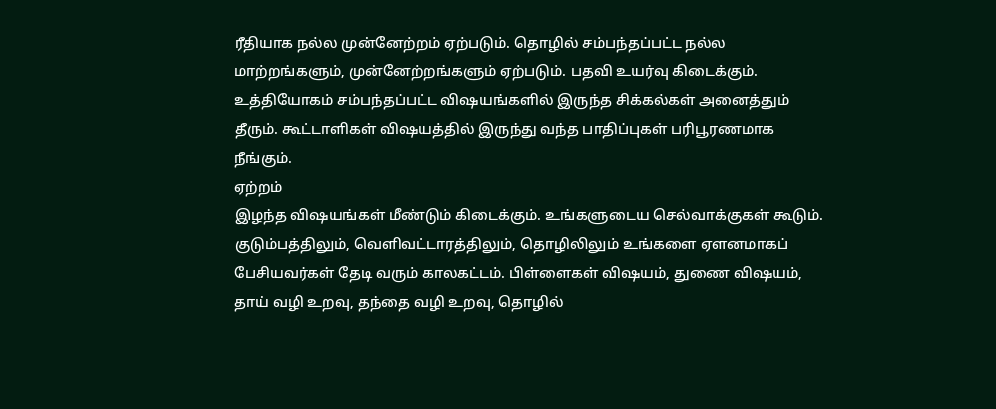ரீதியாக நல்ல முன்னேற்றம் ஏற்படும். தொழில் சம்பந்தப்பட்ட நல்ல மாற்றங்களும், முன்னேற்றங்களும் ஏற்படும். பதவி உயர்வு கிடைக்கும். உத்தியோகம் சம்பந்தப்பட்ட விஷயங்களில் இருந்த சிக்கல்கள் அனைத்தும் தீரும். கூட்டாளிகள் விஷயத்தில் இருந்து வந்த பாதிப்புகள் பரிபூரணமாக நீங்கும்.
ஏற்றம்
இழந்த விஷயங்கள் மீண்டும் கிடைக்கும். உங்களுடைய செல்வாக்குகள் கூடும். குடும்பத்திலும், வெளிவட்டாரத்திலும், தொழிலிலும் உங்களை ஏளனமாகப் பேசியவர்கள் தேடி வரும் காலகட்டம். பிள்ளைகள் விஷயம், துணை விஷயம், தாய் வழி உறவு, தந்தை வழி உறவு, தொழில்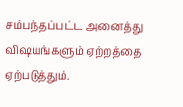சம்பந்தப்பட்ட அனைத்து விஷயங்களும் ஏற்றத்தை ஏற்படுத்தும்.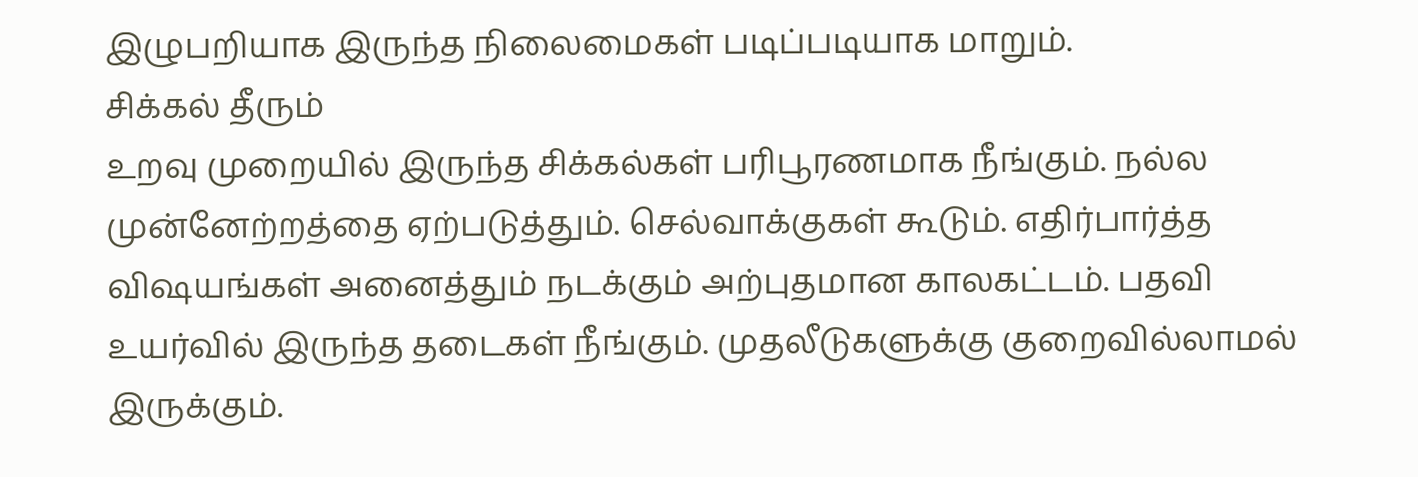இழுபறியாக இருந்த நிலைமைகள் படிப்படியாக மாறும்.
சிக்கல் தீரும்
உறவு முறையில் இருந்த சிக்கல்கள் பரிபூரணமாக நீங்கும். நல்ல முன்னேற்றத்தை ஏற்படுத்தும். செல்வாக்குகள் கூடும். எதிர்பார்த்த விஷயங்கள் அனைத்தும் நடக்கும் அற்புதமான காலகட்டம். பதவி உயர்வில் இருந்த தடைகள் நீங்கும். முதலீடுகளுக்கு குறைவில்லாமல் இருக்கும்.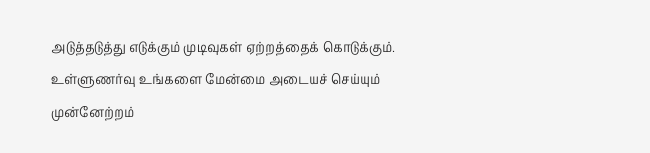அடுத்தடுத்து எடுக்கும் முடிவுகள் ஏற்றத்தைக் கொடுக்கும். உள்ளுணர்வு உங்களை மேன்மை அடையச் செய்யும்
முன்னேற்றம்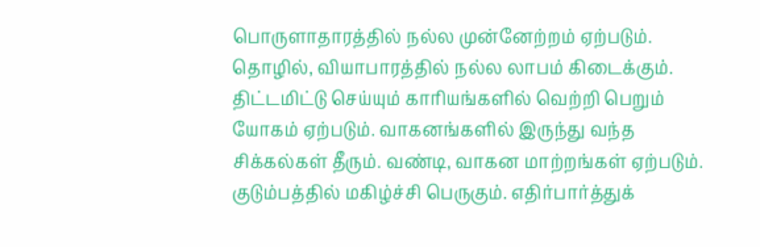பொருளாதாரத்தில் நல்ல முன்னேற்றம் ஏற்படும். தொழில், வியாபாரத்தில் நல்ல லாபம் கிடைக்கும். திட்டமிட்டு செய்யும் காரியங்களில் வெற்றி பெறும் யோகம் ஏற்படும். வாகனங்களில் இருந்து வந்த சிக்கல்கள் தீரும். வண்டி, வாகன மாற்றங்கள் ஏற்படும். குடும்பத்தில் மகிழ்ச்சி பெருகும். எதிர்பார்த்துக்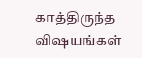காத்திருந்த விஷயங்கள்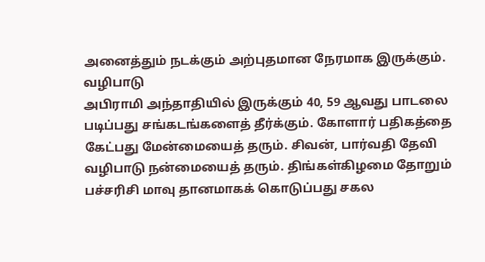அனைத்தும் நடக்கும் அற்புதமான நேரமாக இருக்கும்.
வழிபாடு
அபிராமி அந்தாதியில் இருக்கும் 40, 59 ஆவது பாடலை படிப்பது சங்கடங்களைத் தீர்க்கும். கோளார் பதிகத்தை கேட்பது மேன்மையைத் தரும். சிவன், பார்வதி தேவி வழிபாடு நன்மையைத் தரும். திங்கள்கிழமை தோறும் பச்சரிசி மாவு தானமாகக் கொடுப்பது சகல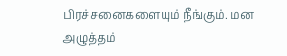பிரச்சனைகளையும் நீங்கும். மன அழுத்தம்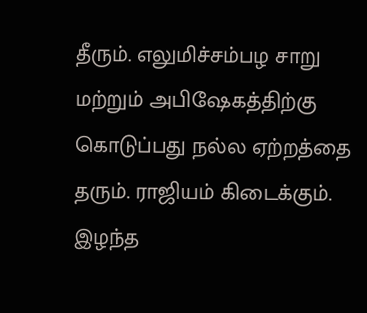தீரும். எலுமிச்சம்பழ சாறு மற்றும் அபிஷேகத்திற்கு கொடுப்பது நல்ல ஏற்றத்தை தரும். ராஜியம் கிடைக்கும். இழந்த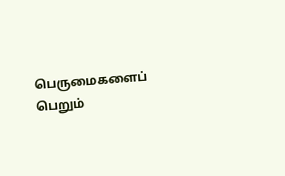பெருமைகளைப் பெறும்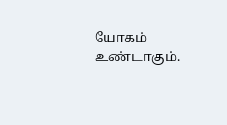யோகம் உண்டாகும்.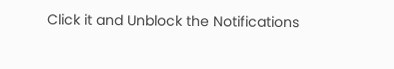Click it and Unblock the Notifications